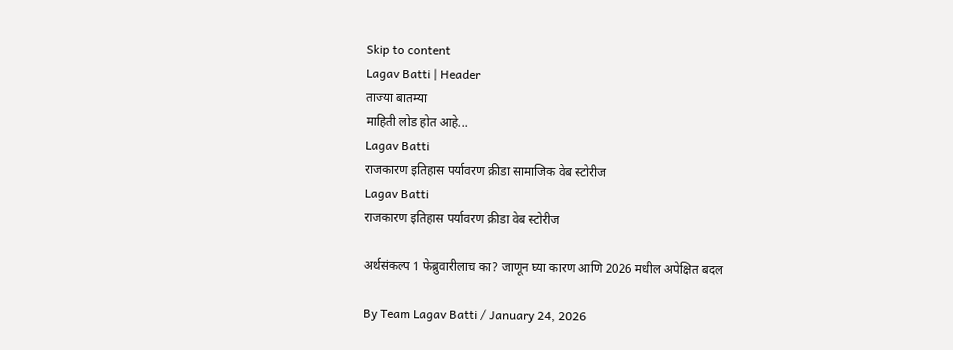Skip to content
Lagav Batti | Header
ताज्या बातम्या
माहिती लोड होत आहे...
Lagav Batti
राजकारण इतिहास पर्यावरण क्रीडा सामाजिक वेब स्टोरीज
Lagav Batti
राजकारण इतिहास पर्यावरण क्रीडा वेब स्टोरीज

अर्थसंकल्प 1 फेब्रुवारीलाच का? जाणून घ्या कारण आणि 2026 मधील अपेक्षित बदल

By Team Lagav Batti / January 24, 2026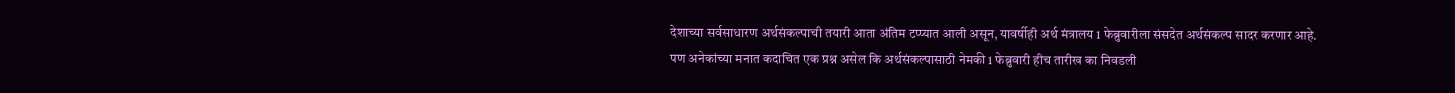देशाच्या सर्वसाधारण अर्थसंकल्पाची तयारी आता अंतिम टप्प्यात आली असून, यावर्षीही अर्थ मंत्रालय 1 फेब्रुवारीला संसदेत अर्थसंकल्प सादर करणार आहे. पण अनेकांच्या मनात कदाचित एक प्रश्न असेल कि अर्थसंकल्पासाठी नेमकी 1 फेब्रुवारी हीच तारीख का निवडली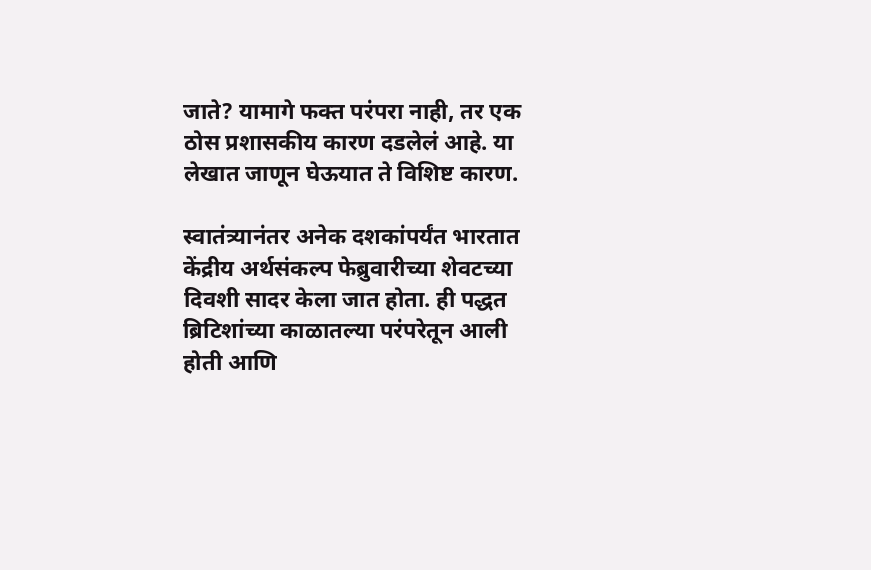जाते? यामागे फक्त परंपरा नाही, तर एक ठोस प्रशासकीय कारण दडलेलं आहे. या लेखात जाणून घेऊयात ते विशिष्ट कारण.

स्वातंत्र्यानंतर अनेक दशकांपर्यंत भारतात केंद्रीय अर्थसंकल्प फेब्रुवारीच्या शेवटच्या दिवशी सादर केला जात होता. ही पद्धत ब्रिटिशांच्या काळातल्या परंपरेतून आली होती आणि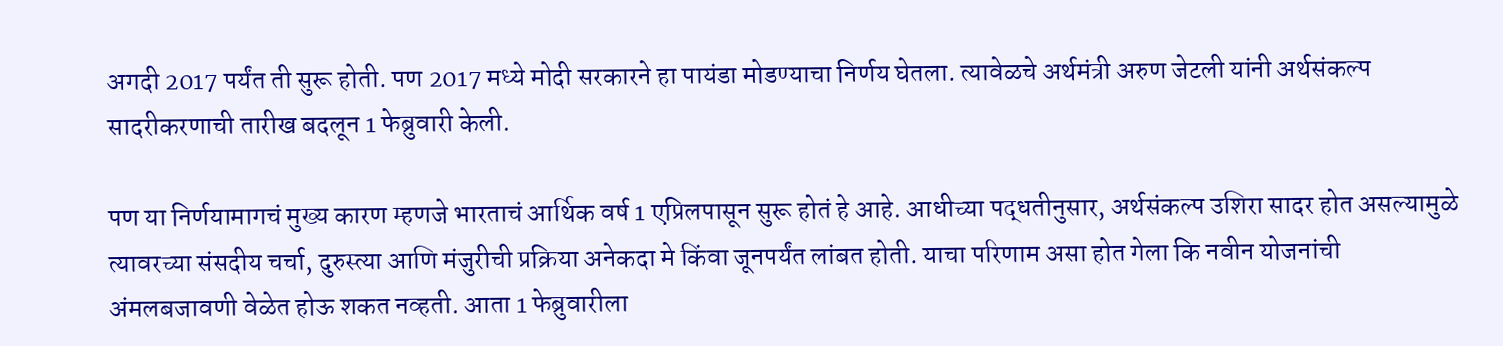अगदी 2017 पर्यंत ती सुरू होती. पण 2017 मध्ये मोदी सरकारने हा पायंडा मोडण्याचा निर्णय घेतला. त्यावेळचे अर्थमंत्री अरुण जेटली यांनी अर्थसंकल्प सादरीकरणाची तारीख बदलून 1 फेब्रुवारी केली.

पण या निर्णयामागचं मुख्य कारण म्हणजे भारताचं आर्थिक वर्ष 1 एप्रिलपासून सुरू होतं हे आहे. आधीच्या पद्धतीनुसार, अर्थसंकल्प उशिरा सादर होत असल्यामुळे त्यावरच्या संसदीय चर्चा, दुरुस्त्या आणि मंजुरीची प्रक्रिया अनेकदा मे किंवा जूनपर्यंत लांबत होती. याचा परिणाम असा होत गेला कि नवीन योजनांची अंमलबजावणी वेळेत होऊ शकत नव्हती. आता 1 फेब्रुवारीला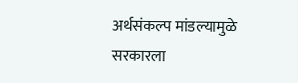अर्थसंकल्प मांडल्यामुळे सरकारला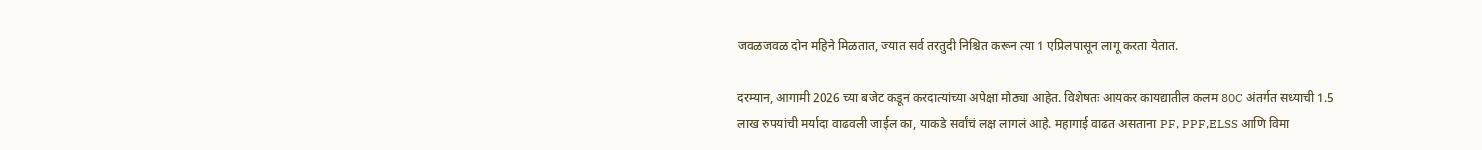जवळजवळ दोन महिने मिळतात, ज्यात सर्व तरतुदी निश्चित करून त्या 1 एप्रिलपासून लागू करता येतात.

दरम्यान, आगामी 2026 च्या बजेट कडून करदात्यांच्या अपेक्षा मोठ्या आहेत. विशेषतः आयकर कायद्यातील कलम 80C अंतर्गत सध्याची 1.5 लाख रुपयांची मर्यादा वाढवली जाईल का, याकडे सर्वांचं लक्ष लागलं आहे. महागाई वाढत असताना PF, PPF,ELSS आणि विमा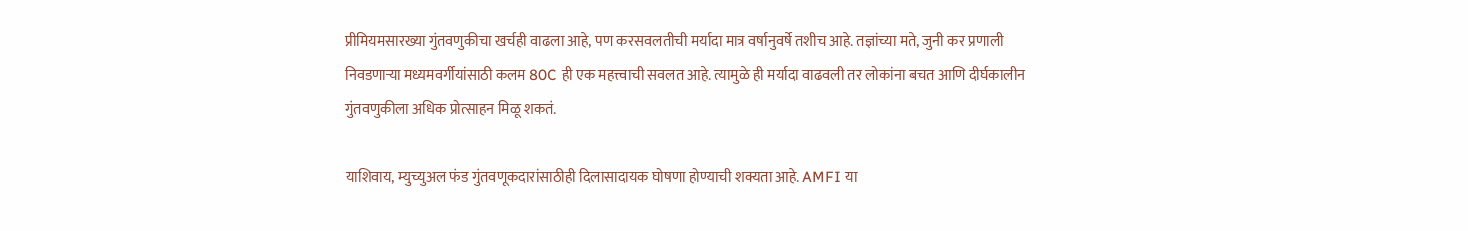प्रीमियमसारख्या गुंतवणुकीचा खर्चही वाढला आहे, पण करसवलतीची मर्यादा मात्र वर्षानुवर्षे तशीच आहे. तज्ञांच्या मते, जुनी कर प्रणाली निवडणाऱ्या मध्यमवर्गीयांसाठी कलम 80C ही एक महत्त्वाची सवलत आहे. त्यामुळे ही मर्यादा वाढवली तर लोकांना बचत आणि दीर्घकालीन गुंतवणुकीला अधिक प्रोत्साहन मिळू शकतं.

याशिवाय, म्युच्युअल फंड गुंतवणूकदारांसाठीही दिलासादायक घोषणा होण्याची शक्यता आहे. AMFI या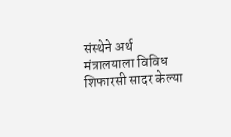संस्थेने अर्थ मंत्रालयाला विविध शिफारसी सादर केल्या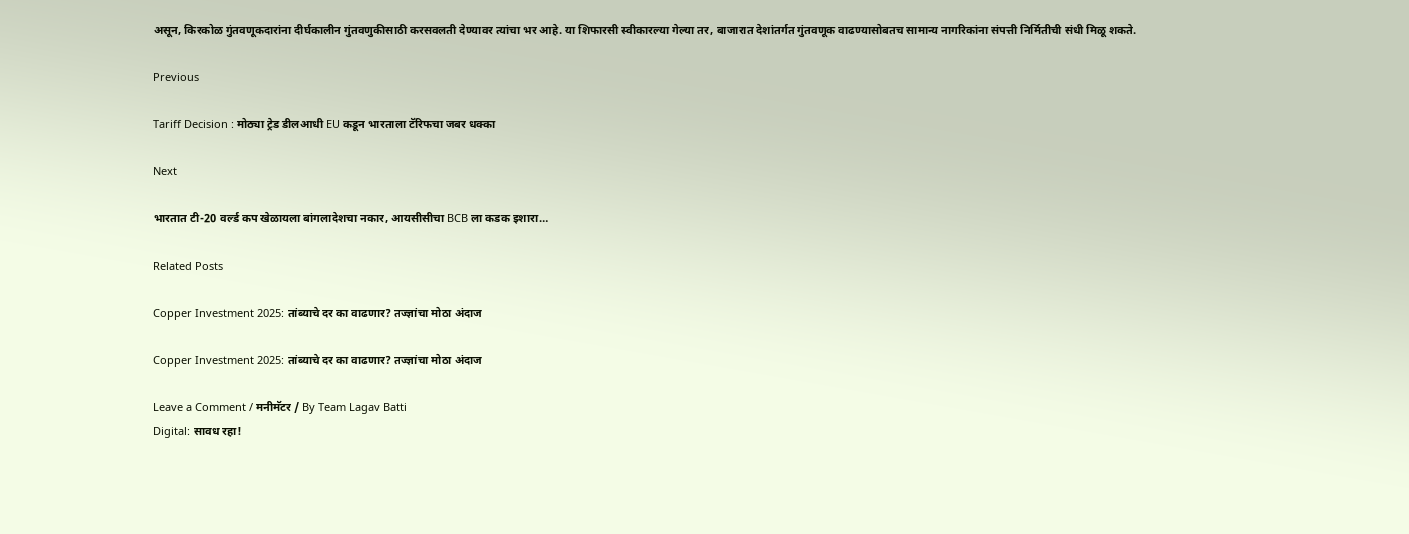असून, किरकोळ गुंतवणूकदारांना दीर्घकालीन गुंतवणुकीसाठी करसवलती देण्यावर त्यांचा भर आहे. या शिफारसी स्वीकारल्या गेल्या तर, बाजारात देशांतर्गत गुंतवणूक वाढण्यासोबतच सामान्य नागरिकांना संपत्ती निर्मितीची संधी मिळू शकते.

Previous

Tariff Decision : मोठ्या ट्रेड डीलआधी EU कडून भारताला टॅरिफचा जबर धक्का

Next

भारतात टी-20 वर्ल्ड कप खेळायला बांगलादेशचा नकार, आयसीसीचा BCB ला कडक इशारा…

Related Posts

Copper Investment 2025: तांब्याचे दर का वाढणार? तज्ज्ञांचा मोठा अंदाज

Copper Investment 2025: तांब्याचे दर का वाढणार? तज्ज्ञांचा मोठा अंदाज

Leave a Comment / मनीमॅटर / By Team Lagav Batti
Digital: सावध रहा!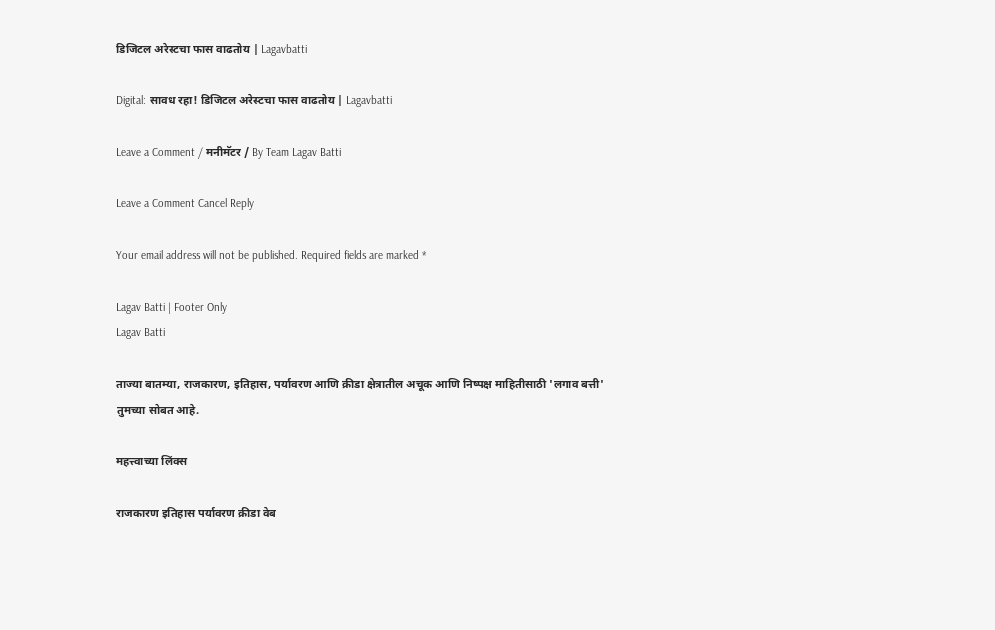डिजिटल अरेस्टचा फास वाढतोय | Lagavbatti

Digital: सावध रहा! डिजिटल अरेस्टचा फास वाढतोय | Lagavbatti

Leave a Comment / मनीमॅटर / By Team Lagav Batti

Leave a Comment Cancel Reply

Your email address will not be published. Required fields are marked *

Lagav Batti | Footer Only
Lagav Batti

ताज्या बातम्या, राजकारण, इतिहास, पर्यावरण आणि क्रीडा क्षेत्रातील अचूक आणि निष्पक्ष माहितीसाठी 'लगाव बत्ती' तुमच्या सोबत आहे.

महत्त्वाच्या लिंक्स

राजकारण इतिहास पर्यावरण क्रीडा वेब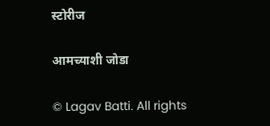स्टोरीज

आमच्याशी जोडा

© Lagav Batti. All rights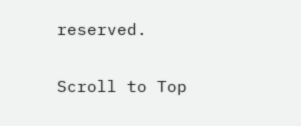reserved.

Scroll to Top